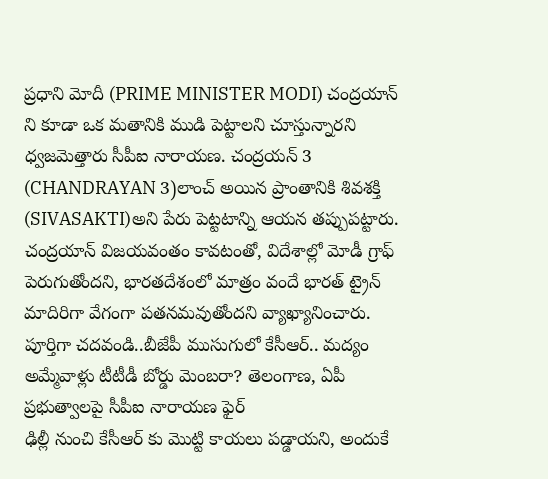ప్రధాని మోదీ (PRIME MINISTER MODI) చంద్రయాన్ ని కూడా ఒక మతానికి ముడి పెట్టాలని చూస్తున్నారని ధ్వజమెత్తారు సీపీఐ నారాయణ. చంద్రయన్ 3 (CHANDRAYAN 3)లాంచ్ అయిన ప్రాంతానికి శివశక్తి (SIVASAKTI)అని పేరు పెట్టటాన్ని ఆయన తప్పుపట్టారు. చంద్రయాన్ విజయవంతం కావటంతో, విదేశాల్లో మోడీ గ్రాఫ్ పెరుగుతోందని, భారతదేశంలో మాత్రం వందే భారత్ ట్రైన్ మాదిరిగా వేగంగా పతనమవుతోందని వ్యాఖ్యానించారు.
పూర్తిగా చదవండి..బీజేపీ ముసుగులో కేసీఆర్.. మద్యం అమ్మేవాళ్లు టీటీడీ బోర్డు మెంబరా? తెలంగాణ, ఏపీ ప్రభుత్వాలపై సీపీఐ నారాయణ ఫైర్
ఢిల్లీ నుంచి కేసీఆర్ కు మొట్టి కాయలు పడ్డాయని, అందుకే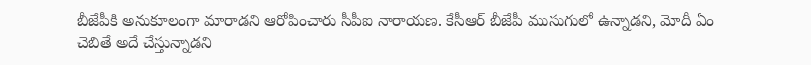బీజేపీకి అనుకూలంగా మారాడని ఆరోపించారు సీపీఐ నారాయణ. కేసీఆర్ బీజేపీ ముసుగులో ఉన్నాడని, మోదీ ఏం చెబితే అదే చేస్తున్నాడని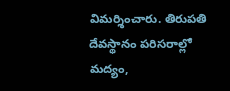విమర్శించారు. తిరుపతి దేవస్థానం పరిసరాల్లో మద్యం,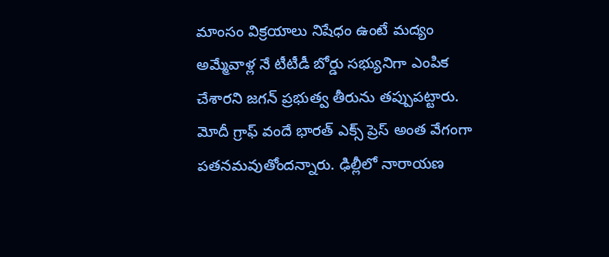మాంసం విక్రయాలు నిషేధం ఉంటే మద్యం అమ్మేవాళ్ల నే టీటీడీ బోర్డు సభ్యునిగా ఎంపిక చేశారని జగన్ ప్రభుత్వ తీరును తప్పుపట్టారు. మోదీ గ్రాఫ్ వందే భారత్ ఎక్స్ ప్రెస్ అంత వేగంగా పతనమవుతోందన్నారు. ఢిల్లీలో నారాయణ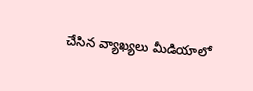చేసిన వ్యాఖ్యలు మీడియాలో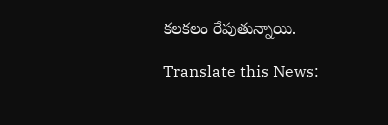కలకలం రేపుతున్నాయి.

Translate this News: